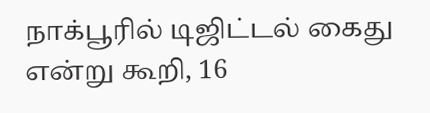நாக்பூரில் டிஜிட்டல் கைது என்று கூறி, 16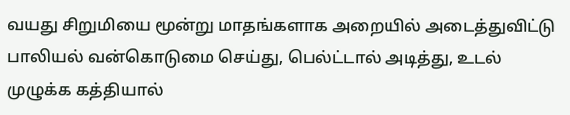வயது சிறுமியை மூன்று மாதங்களாக அறையில் அடைத்துவிட்டு பாலியல் வன்கொடுமை செய்து, பெல்ட்டால் அடித்து, உடல் முழுக்க கத்தியால்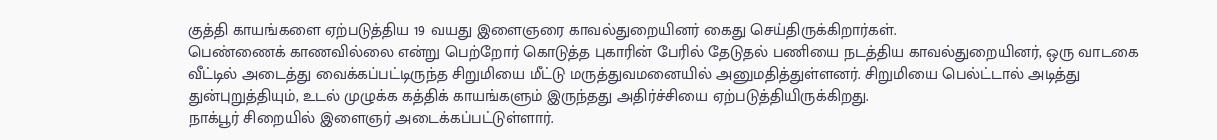குத்தி காயங்களை ஏற்படுத்திய 19 வயது இளைஞரை காவல்துறையினர் கைது செய்திருக்கிறார்கள்.
பெண்ணைக் காணவில்லை என்று பெற்றோர் கொடுத்த புகாரின் பேரில் தேடுதல் பணியை நடத்திய காவல்துறையினர், ஒரு வாடகை வீட்டில் அடைத்து வைக்கப்பட்டிருந்த சிறுமியை மீட்டு மருத்துவமனையில் அனுமதித்துள்ளனர். சிறுமியை பெல்ட்டால் அடித்து துன்புறுத்தியும், உடல் முழுக்க கத்திக் காயங்களும் இருந்தது அதிர்ச்சியை ஏற்படுத்தியிருக்கிறது.
நாக்பூர் சிறையில் இளைஞர் அடைக்கப்பட்டுள்ளார்.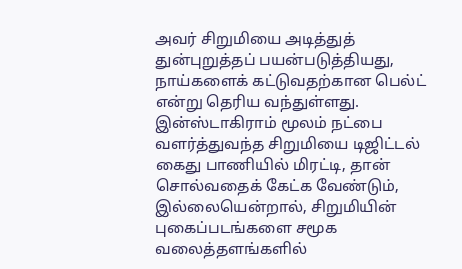அவர் சிறுமியை அடித்துத் துன்புறுத்தப் பயன்படுத்தியது, நாய்களைக் கட்டுவதற்கான பெல்ட் என்று தெரிய வந்துள்ளது.
இன்ஸ்டாகிராம் மூலம் நட்பை வளர்த்துவந்த சிறுமியை டிஜிட்டல் கைது பாணியில் மிரட்டி, தான் சொல்வதைக் கேட்க வேண்டும், இல்லையென்றால், சிறுமியின் புகைப்படங்களை சமூக வலைத்தளங்களில்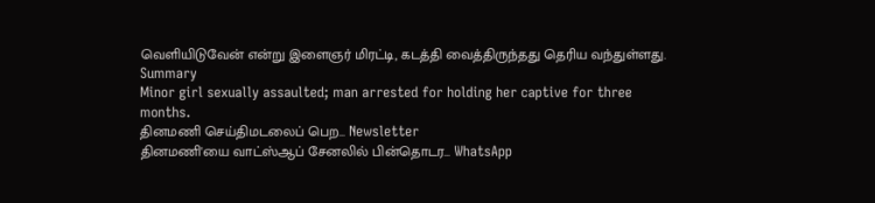வெளியிடுவேன் என்று இளைஞர் மிரட்டி, கடத்தி வைத்திருந்தது தெரிய வந்துள்ளது.
Summary
Minor girl sexually assaulted; man arrested for holding her captive for three months.
தினமணி செய்திமடலைப் பெற... Newsletter
தினமணி'யை வாட்ஸ்ஆப் சேனலில் பின்தொடர... WhatsApp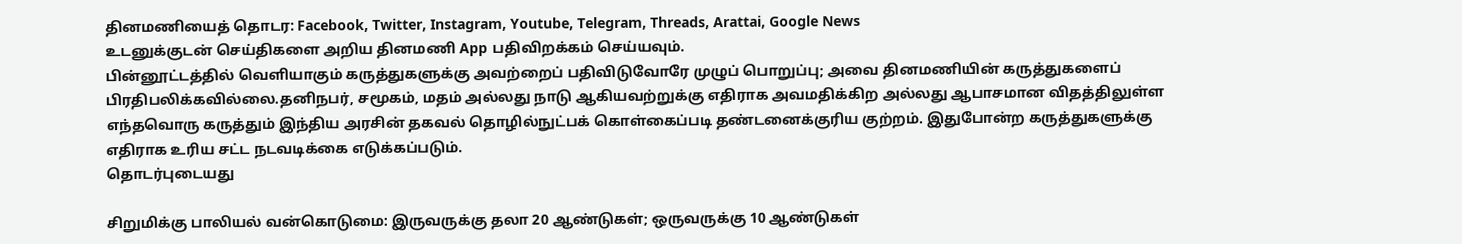தினமணியைத் தொடர: Facebook, Twitter, Instagram, Youtube, Telegram, Threads, Arattai, Google News
உடனுக்குடன் செய்திகளை அறிய தினமணி App பதிவிறக்கம் செய்யவும்.
பின்னூட்டத்தில் வெளியாகும் கருத்துகளுக்கு அவற்றைப் பதிவிடுவோரே முழுப் பொறுப்பு; அவை தினமணியின் கருத்துகளைப் பிரதிபலிக்கவில்லை.தனிநபர், சமூகம், மதம் அல்லது நாடு ஆகியவற்றுக்கு எதிராக அவமதிக்கிற அல்லது ஆபாசமான விதத்திலுள்ள எந்தவொரு கருத்தும் இந்திய அரசின் தகவல் தொழில்நுட்பக் கொள்கைப்படி தண்டனைக்குரிய குற்றம். இதுபோன்ற கருத்துகளுக்கு எதிராக உரிய சட்ட நடவடிக்கை எடுக்கப்படும்.
தொடர்புடையது

சிறுமிக்கு பாலியல் வன்கொடுமை: இருவருக்கு தலா 20 ஆண்டுகள்; ஒருவருக்கு 10 ஆண்டுகள்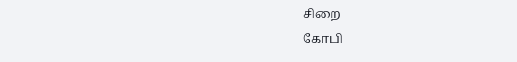சிறை
கோபி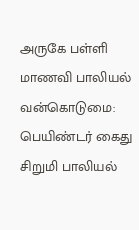அருகே பள்ளி மாணவி பாலியல் வன்கொடுமை: பெயிண்டர் கைது
சிறுமி பாலியல்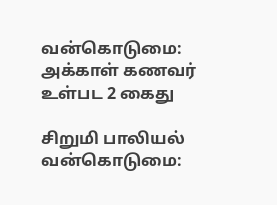வன்கொடுமை: அக்காள் கணவர் உள்பட 2 கைது

சிறுமி பாலியல் வன்கொடுமை: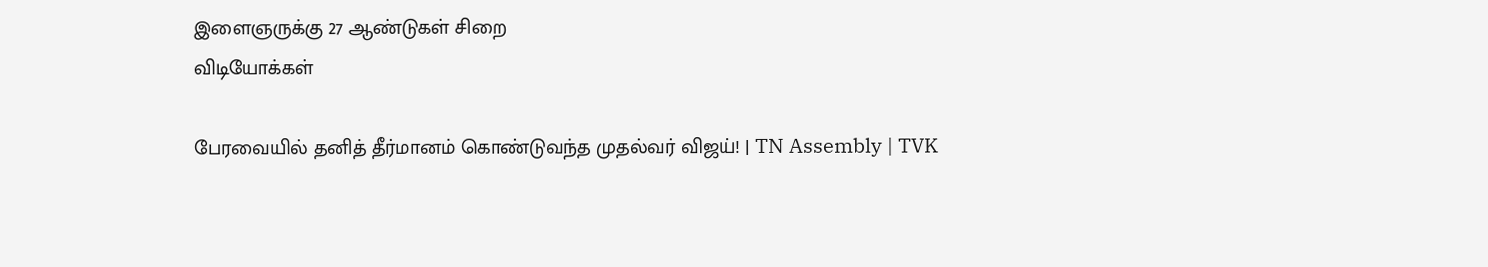இளைஞருக்கு 27 ஆண்டுகள் சிறை
விடியோக்கள்

பேரவையில் தனித் தீர்மானம் கொண்டுவந்த முதல்வர் விஜய்! | TN Assembly | TVK